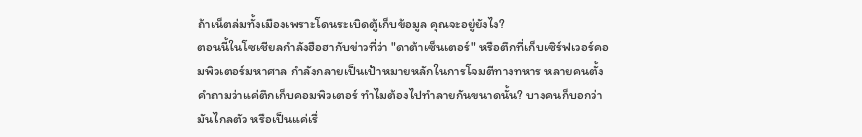ถ้าเน็ตล่มทั้งเมืองเพราะโดนระเบิดตู้เก็บข้อมูล คุณจะอยู่ยังไง?
ตอนนี้ในโซเชียลกำลังฮือฮากับข่าวที่ว่า "ดาต้าเซ็นเตอร์" หรือตึกที่เก็บเซิร์ฟเวอร์คอมพิวเตอร์มหาศาล กำลังกลายเป็นเป้าหมายหลักในการโจมตีทางทหาร หลายคนตั้งคำถามว่าแค่ตึกเก็บคอมพิวเตอร์ ทำไมต้องไปทำลายกันขนาดนั้น? บางคนก็บอกว่ามันไกลตัว หรือเป็นแค่เรื่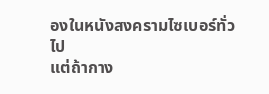องในหนังสงครามไซเบอร์ทั่วไป
แต่ถ้ากาง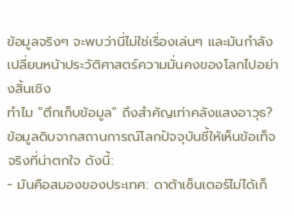ข้อมูลจริงๆ จะพบว่านี่ไม่ใช่เรื่องเล่นๆ และมันกำลังเปลี่ยนหน้าประวัติศาสตร์ความมั่นคงของโลกไปอย่างสิ้นเชิง
ทำไม "ตึกเก็บข้อมูล" ถึงสำคัญเท่าคลังแสงอาวุธ?
ข้อมูลดิบจากสถานการณ์โลกปัจจุบันชี้ให้เห็นข้อเท็จจริงที่น่าตกใจ ดังนี้:
- มันคือสมองของประเทศ: ดาต้าเซ็นเตอร์ไม่ได้เก็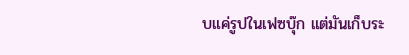บแค่รูปในเฟซบุ๊ก แต่มันเก็บระ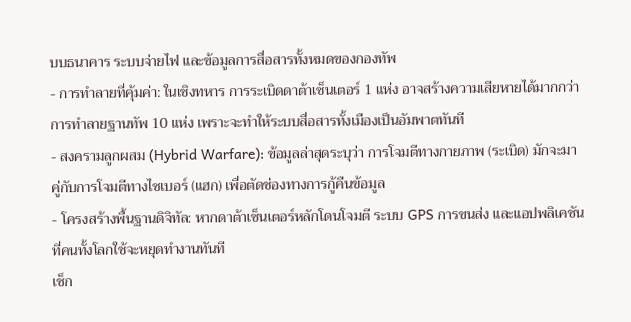บบธนาคาร ระบบจ่ายไฟ และข้อมูลการสื่อสารทั้งหมดของกองทัพ
- การทำลายที่คุ้มค่า: ในเชิงทหาร การระเบิดดาต้าเซ็นเตอร์ 1 แห่ง อาจสร้างความเสียหายได้มากกว่าการทำลายฐานทัพ 10 แห่ง เพราะจะทำให้ระบบสื่อสารทั้งเมืองเป็นอัมพาตทันที
- สงครามลูกผสม (Hybrid Warfare): ข้อมูลล่าสุดระบุว่า การโจมตีทางกายภาพ (ระเบิด) มักจะมาคู่กับการโจมตีทางไซเบอร์ (แฮก) เพื่อตัดช่องทางการกู้คืนข้อมูล
- โครงสร้างพื้นฐานดิจิทัล: หากดาต้าเซ็นเตอร์หลักโดนโจมตี ระบบ GPS การขนส่ง และแอปพลิเคชันที่คนทั้งโลกใช้จะหยุดทำงานทันที
เช็ก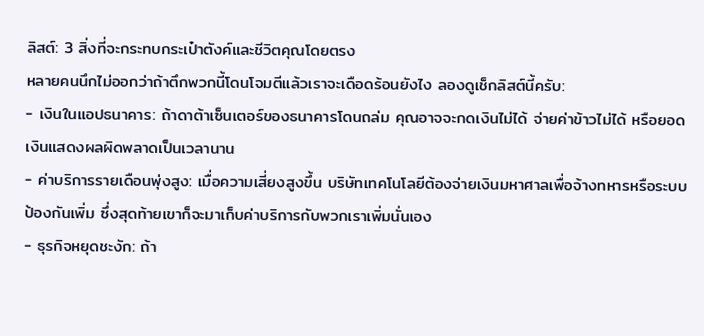ลิสต์: 3 สิ่งที่จะกระทบกระเป๋าตังค์และชีวิตคุณโดยตรง
หลายคนนึกไม่ออกว่าถ้าตึกพวกนี้โดนโจมตีแล้วเราจะเดือดร้อนยังไง ลองดูเช็กลิสต์นี้ครับ:
- เงินในแอปธนาคาร: ถ้าดาต้าเซ็นเตอร์ของธนาคารโดนถล่ม คุณอาจจะกดเงินไม่ได้ จ่ายค่าข้าวไม่ได้ หรือยอดเงินแสดงผลผิดพลาดเป็นเวลานาน
- ค่าบริการรายเดือนพุ่งสูง: เมื่อความเสี่ยงสูงขึ้น บริษัทเทคโนโลยีต้องจ่ายเงินมหาศาลเพื่อจ้างทหารหรือระบบป้องกันเพิ่ม ซึ่งสุดท้ายเขาก็จะมาเก็บค่าบริการกับพวกเราเพิ่มนั่นเอง
- ธุรกิจหยุดชะงัก: ถ้า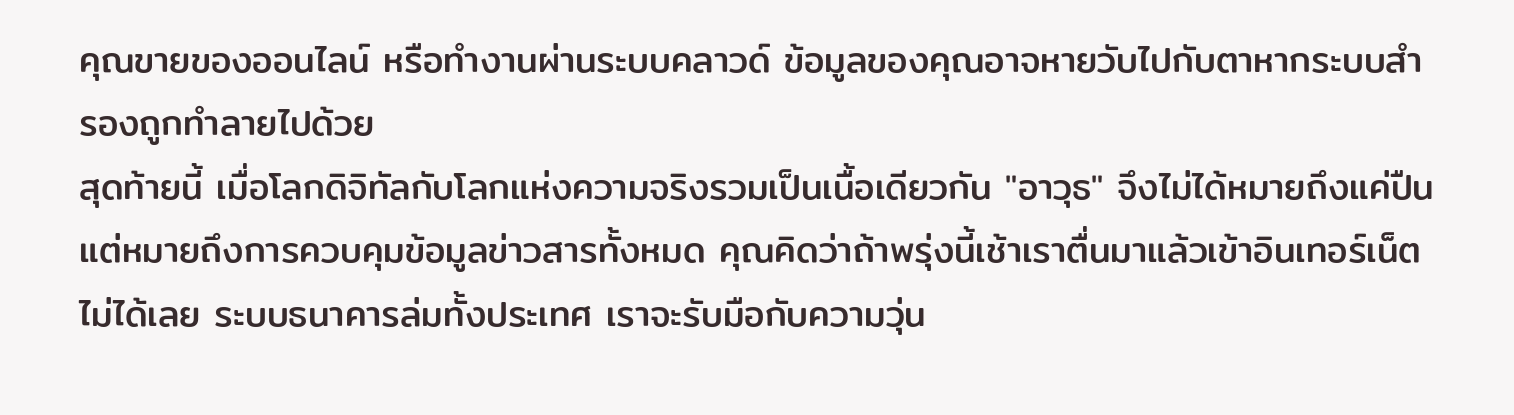คุณขายของออนไลน์ หรือทำงานผ่านระบบคลาวด์ ข้อมูลของคุณอาจหายวับไปกับตาหากระบบสำรองถูกทำลายไปด้วย
สุดท้ายนี้ เมื่อโลกดิจิทัลกับโลกแห่งความจริงรวมเป็นเนื้อเดียวกัน "อาวุธ" จึงไม่ได้หมายถึงแค่ปืน แต่หมายถึงการควบคุมข้อมูลข่าวสารทั้งหมด คุณคิดว่าถ้าพรุ่งนี้เช้าเราตื่นมาแล้วเข้าอินเทอร์เน็ตไม่ได้เลย ระบบธนาคารล่มทั้งประเทศ เราจะรับมือกับความวุ่น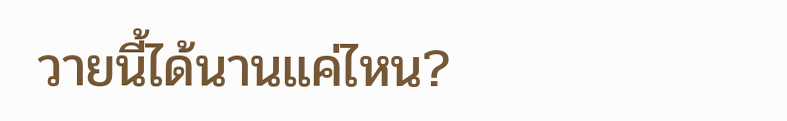วายนี้ได้นานแค่ไหน?